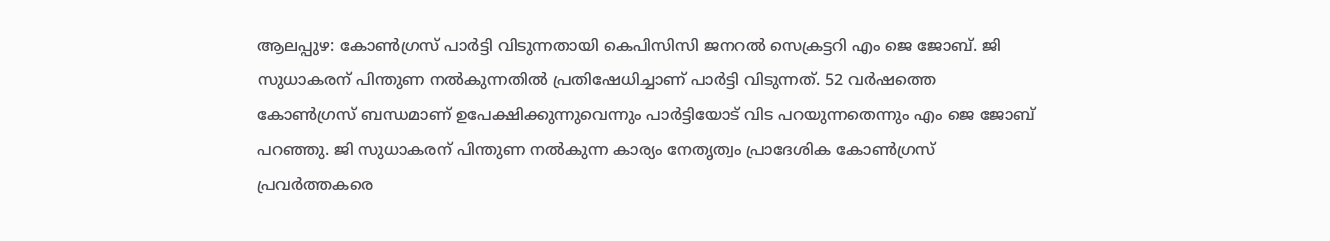ആലപ്പുഴ: കോൺഗ്രസ് പാർട്ടി വിടുന്നതായി കെപിസിസി ജനറൽ സെക്രട്ടറി എം ജെ ജോബ്. ജി സുധാകരന് പിന്തുണ നൽകുന്നതിൽ പ്രതിഷേധിച്ചാണ് പാർട്ടി വിടുന്നത്. 52 വർഷത്തെ കോൺഗ്രസ് ബന്ധമാണ് ഉപേക്ഷിക്കുന്നുവെന്നും പാർട്ടിയോട് വിട പറയുന്നതെന്നും എം ജെ ജോബ് പറഞ്ഞു. ജി സുധാകരന് പിന്തുണ നൽകുന്ന കാര്യം നേതൃത്വം പ്രാദേശിക കോൺഗ്രസ് പ്രവർത്തകരെ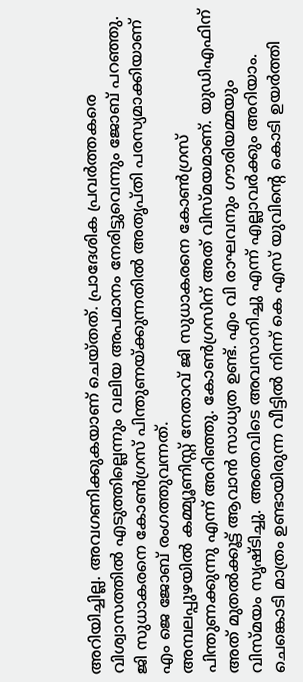അറിയിച്ചില്ല. അവഗണിക്കുകയാണ് ചെയ്തത്. പ്രാദേശിക പ്രവർത്തകരെ വിശ്വാസത്തിൽ എടുത്തില്ലെന്നും വലിയ അപമാനം നേരിട്ടുവെന്നും ജോബ് പറഞ്ഞു. ജി സുധാകരനെ കോൺഗ്രസ് പിന്തുണയ്ക്കുന്നതിൽ അതൃപ്തി പരസ്യമാക്കിയാണ് എം ജെ ജോബ് രംഗത്തുവന്നത്.
അമ്പലപ്പുഴയിൽ കമ്മ്യൂണിസ്റ്റ് നേതാവ് ജി സുധാകരനെ കോൺഗ്രസ് പിന്തുണക്കുന്നു എന്ന് അറിഞ്ഞു. കോൺഗ്രസിന് അത് വിസ്മയമാണ്. യുഡിഎഫിന് അത് മുതൽക്കൂട്ട് ആവാൻ സാധ്യത ഉണ്ട്. എം വി രാഘവനും ഗൗരിയമ്മയും വിസ്മയം സൃഷ്ടിച്ചു. അതെവിടെ അവസാനിച്ചു എന്ന് എല്ലാവർക്കും അറിയാം. ചെങ്കൊടി മാത്രം ഉണ്ടായിരുന്ന വീട്ടിൽ നിന്ന് കെ എസ് യുവിൻ്റെ കൊടി ഉയർത്തി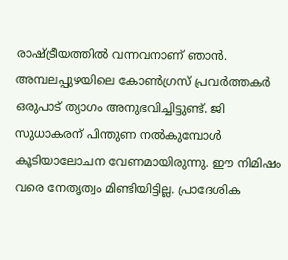രാഷ്ട്രീയത്തിൽ വന്നവനാണ് ഞാൻ. അമ്പലപ്പുഴയിലെ കോൺഗ്രസ് പ്രവർത്തകർ ഒരുപാട് ത്യാഗം അനുഭവിച്ചിട്ടുണ്ട്. ജി സുധാകരന് പിന്തുണ നൽകുമ്പോൾ കൂടിയാലോചന വേണമായിരുന്നു. ഈ നിമിഷം വരെ നേതൃത്വം മിണ്ടിയിട്ടില്ല. പ്രാദേശിക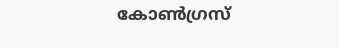കോൺഗ്രസ്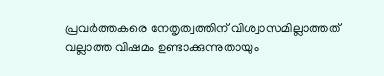പ്രവർത്തകരെ നേതൃത്വത്തിന് വിശ്വാസമില്ലാത്തത് വല്ലാത്ത വിഷമം ഉണ്ടാക്കുന്നുതായും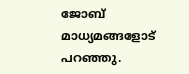ജോബ് മാധ്യമങ്ങളോട് പറഞ്ഞു.